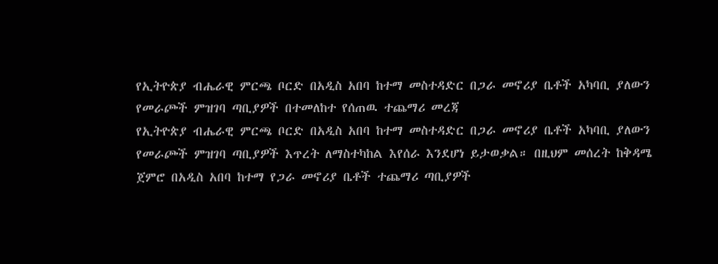የኢትዮጵያ ብሔራዊ ምርጫ ቦርድ በአዲስ አበባ ከተማ መስተዳድር በጋራ መኖሪያ ቤቶች አካባቢ ያለውን የመራጮች ምዝገባ ጣቢያዎች በተመለከተ የሰጠዉ ተጨማሪ መረጃ
የኢትዮጵያ ብሔራዊ ምርጫ ቦርድ በአዲስ አበባ ከተማ መስተዳድር በጋራ መኖሪያ ቤቶች አካባቢ ያለውን የመራጮች ምዝገባ ጣቢያዎች እጥረት ለማስተካከል እየሰራ እንደሆነ ይታወቃል። በዚህም መሰረት ከቅዳሜ ጀምሮ በአዲስ አበባ ከተማ የጋራ መኖሪያ ቤቶች ተጨማሪ ጣቢያዎች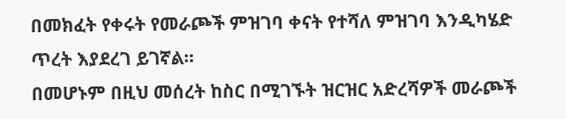በመክፈት የቀሩት የመራጮች ምዝገባ ቀናት የተሻለ ምዝገባ እንዲካሄድ ጥረት እያደረገ ይገኛል።
በመሆኑም በዚህ መሰረት ከስር በሚገኙት ዝርዝር አድረሻዎች መራጮች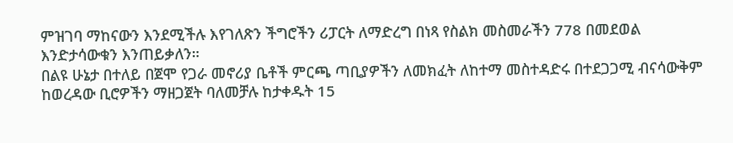ምዝገባ ማከናውን እንደሚችሉ እየገለጽን ችግሮችን ሪፓርት ለማድረግ በነጻ የስልክ መስመራችን 778 በመደወል እንድታሳውቁን እንጠይቃለን።
በልዩ ሁኔታ በተለይ በጀሞ የጋራ መኖሪያ ቤቶች ምርጫ ጣቢያዎችን ለመክፈት ለከተማ መስተዳድሩ በተደጋጋሚ ብናሳውቅም ከወረዳው ቢሮዎችን ማዘጋጀት ባለመቻሉ ከታቀዱት 15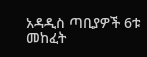አዳዲስ ጣቢያዎች 6ቱ መከፈት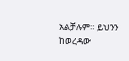አልቻሉም። ይህንን ከወረዳው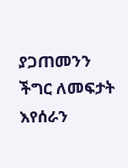ያጋጠመንን ችግር ለመፍታት እየሰራን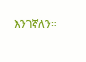እንገኛለን።